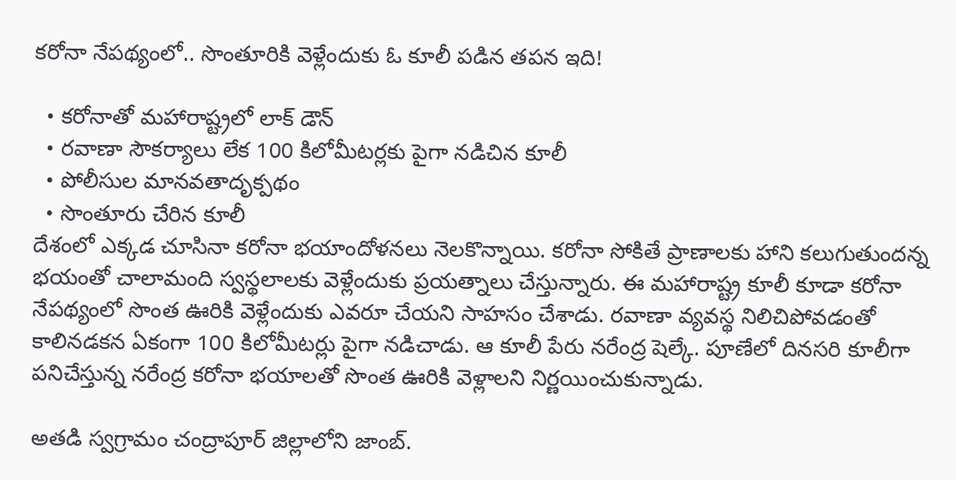కరోనా నేపథ్యంలో.. సొంతూరికి వెళ్లేందుకు ఓ కూలీ పడిన తపన ఇది!

  • కరోనాతో మహారాష్ట్రలో లాక్ డౌన్
  • రవాణా సౌకర్యాలు లేక 100 కిలోమీటర్లకు పైగా నడిచిన కూలీ
  • పోలీసుల మానవతాదృక్పథం
  • సొంతూరు చేరిన కూలీ
దేశంలో ఎక్కడ చూసినా కరోనా భయాందోళనలు నెలకొన్నాయి. కరోనా సోకితే ప్రాణాలకు హాని కలుగుతుందన్న భయంతో చాలామంది స్వస్థలాలకు వెళ్లేందుకు ప్రయత్నాలు చేస్తున్నారు. ఈ మహారాష్ట్ర కూలీ కూడా కరోనా నేపథ్యంలో సొంత ఊరికి వెళ్లేందుకు ఎవరూ చేయని సాహసం చేశాడు. రవాణా వ్యవస్థ నిలిచిపోవడంతో కాలినడకన ఏకంగా 100 కిలోమీటర్లు పైగా నడిచాడు. ఆ కూలీ పేరు నరేంద్ర షెల్కే. పూణేలో దినసరి కూలీగా పనిచేస్తున్న నరేంద్ర కరోనా భయాలతో సొంత ఊరికి వెళ్లాలని నిర్ణయించుకున్నాడు.

అతడి స్వగ్రామం చంద్రాపూర్ జిల్లాలోని జాంబ్.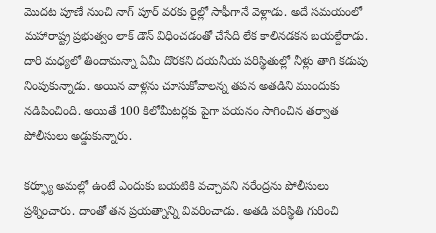మొదట పూణే నుంచి నాగ్ పూర్ వరకు రైల్లో సాఫీగానే వెళ్లాడు. అదే సమయంలో మహారాష్ట్ర ప్రభుత్వం లాక్ డౌన్ విధించడంతో చేసేది లేక కాలినడకన బయల్దేరాడు. దారి మధ్యలో తిందామన్నా ఏమీ దొరకని దయనీయ పరిస్థితుల్లో నీళ్లు తాగి కడుపు నింపుకున్నాడు. అయిన వాళ్లను చూసుకోవాలన్న తపన అతడిని ముందుకు నడిపించింది. అయితే 100 కిలోమీటర్లకు పైగా పయనం సాగించిన తర్వాత పోలీసులు అడ్డుకున్నారు.

కర్ఫ్యూ అమల్లో ఉంటే ఎందుకు బయటికి వచ్చావని నరేంద్రను పోలీసులు ప్రశ్నించారు. దాంతో తన ప్రయత్నాన్ని వివరించాడు. అతడి పరిస్థితి గురించి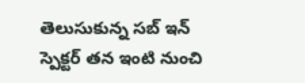తెలుసుకున్న సబ్ ఇన్ స్పెక్టర్ తన ఇంటి నుంచి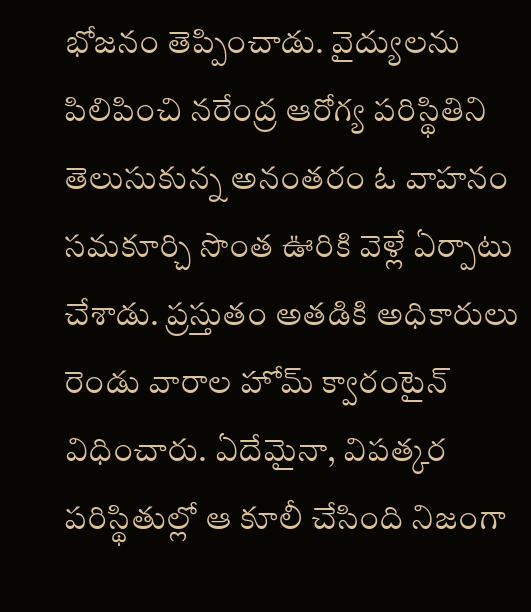భోజనం తెప్పించాడు. వైద్యులను పిలిపించి నరేంద్ర ఆరోగ్య పరిస్థితిని తెలుసుకున్న అనంతరం ఓ వాహనం సమకూర్చి సొంత ఊరికి వెళ్లే ఏర్పాటు చేశాడు. ప్రస్తుతం అతడికి అధికారులు రెండు వారాల హోమ్ క్వారంటైన్ విధించారు. ఏదేమైనా, విపత్కర పరిస్థితుల్లో ఆ కూలీ చేసింది నిజంగా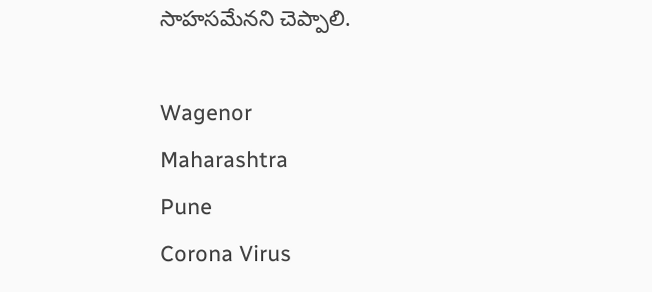సాహసమేనని చెప్పాలి.

Wagenor
Maharashtra
Pune
Corona Virus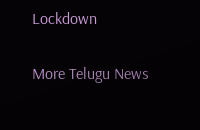Lockdown

More Telugu News